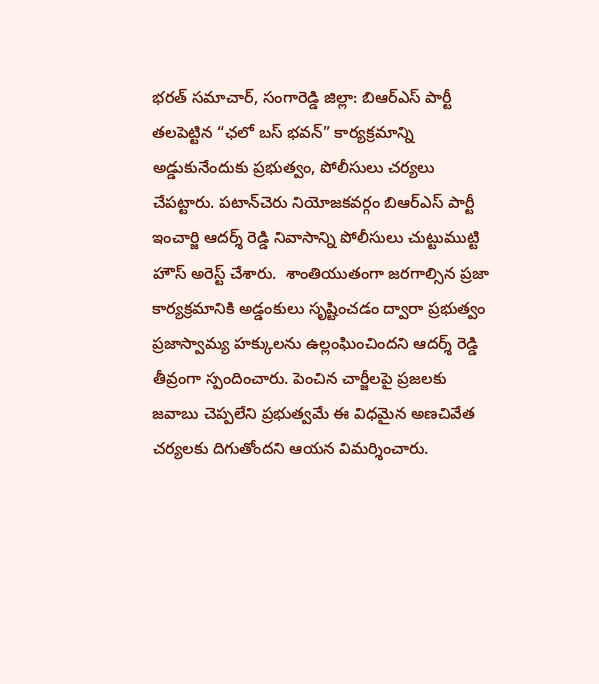భరత్ సమాచార్, సంగారెడ్డి జిల్లా: బిఆర్‌ఎస్ పార్టీ తలపెట్టిన “ఛలో బస్ భవన్” కార్యక్రమాన్ని అడ్డుకునేందుకు ప్రభుత్వం, పోలీసులు చర్యలు చేపట్టారు. పటాన్‌చెరు నియోజకవర్గం బిఆర్‌ఎస్ పార్టీ ఇంచార్జి ఆదర్శ్ రెడ్డి నివాసాన్ని పోలీసులు చుట్టుముట్టి హౌస్ అరెస్ట్ చేశారు.  శాంతియుతంగా జరగాల్సిన ప్రజా కార్యక్రమానికి అడ్డంకులు సృష్టించడం ద్వారా ప్రభుత్వం ప్రజాస్వామ్య హక్కులను ఉల్లంఘించిందని ఆదర్శ్ రెడ్డి తీవ్రంగా స్పందించారు. పెంచిన చార్జీలపై ప్రజలకు జవాబు చెప్పలేని ప్రభుత్వమే ఈ విధమైన అణచివేత చర్యలకు దిగుతోందని ఆయన విమర్శించారు.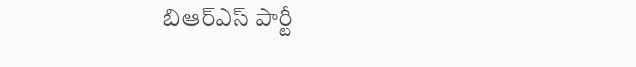బిఆర్‌ఎస్ పార్టీ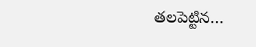తలపెట్టిన…